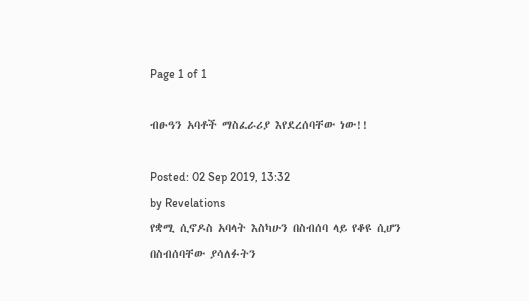Page 1 of 1

ብፁዓን አባቶች ማስፈራሪያ እየደረሰባቸው ነው!!

Posted: 02 Sep 2019, 13:32
by Revelations
የቋሚ ሲኖዶስ አባላት እስካሁን በስብሰባ ላይ የቆዩ ሲሆን በስብሰባቸው ያሳለፉትን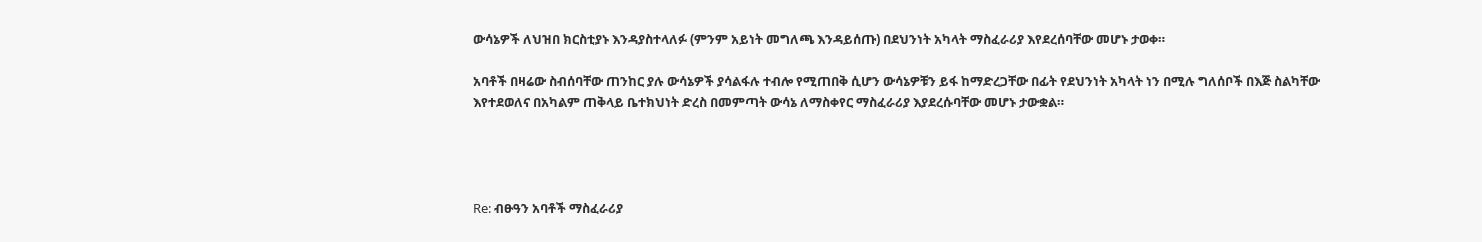ውሳኔዎች ለህዝበ ክርስቲያኑ እንዳያስተላለፉ (ምንም አይነት መግለጫ እንዳይሰጡ) በደህንነት አካላት ማስፈራሪያ እየደረሰባቸው መሆኑ ታወቀ።

አባቶች በዛሬው ስብሰባቸው ጠንከር ያሉ ውሳኔዎች ያሳልፋሉ ተብሎ የሚጠበቅ ሲሆን ውሳኔዎቹን ይፋ ከማድረጋቸው በፊት የደህንነት አካላት ነን በሚሉ ግለሰቦች በእጅ ስልካቸው እየተደወለና በአካልም ጠቅላይ ቤተክህነት ድረስ በመምጣት ውሳኔ ለማስቀየር ማስፈራሪያ እያደረሱባቸው መሆኑ ታውቋል።




Re: ብፁዓን አባቶች ማስፈራሪያ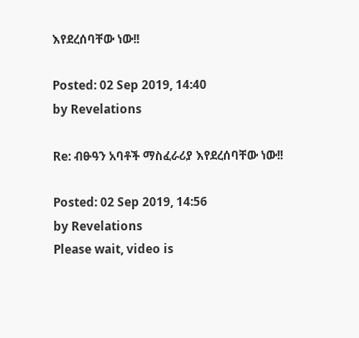እየደረሰባቸው ነው!!

Posted: 02 Sep 2019, 14:40
by Revelations

Re: ብፁዓን አባቶች ማስፈራሪያ እየደረሰባቸው ነው!!

Posted: 02 Sep 2019, 14:56
by Revelations
Please wait, video is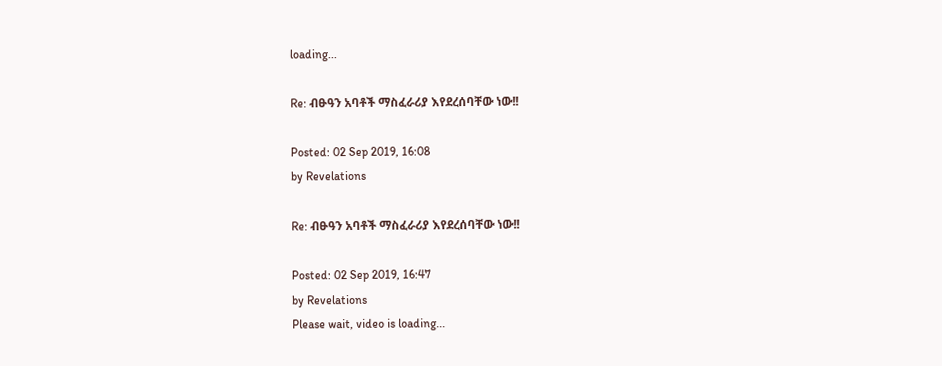loading...

Re: ብፁዓን አባቶች ማስፈራሪያ እየደረሰባቸው ነው!!

Posted: 02 Sep 2019, 16:08
by Revelations

Re: ብፁዓን አባቶች ማስፈራሪያ እየደረሰባቸው ነው!!

Posted: 02 Sep 2019, 16:47
by Revelations
Please wait, video is loading...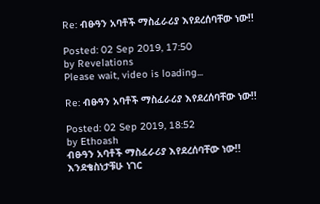Re: ብፁዓን አባቶች ማስፈራሪያ እየደረሰባቸው ነው!!

Posted: 02 Sep 2019, 17:50
by Revelations
Please wait, video is loading...

Re: ብፁዓን አባቶች ማስፈራሪያ እየደረሰባቸው ነው!!

Posted: 02 Sep 2019, 18:52
by Ethoash
ብፁዓን አባቶች ማስፈራሪያ እየደረሰባቸው ነው!!
እንደቄስነታቹሁ ነገር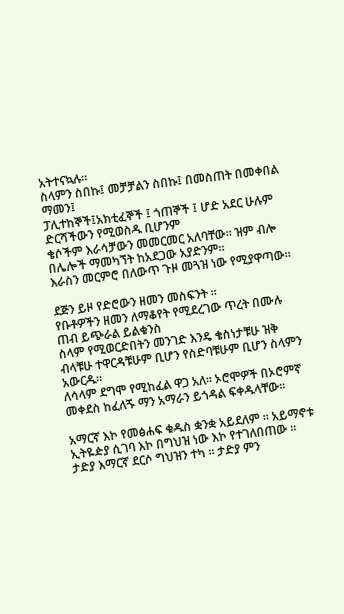አትተናኳሉ።
ስላምን ስበኩ፤ መቻቻልን ስበኩ፤ በመስጠት በመቀበል ማመን፤
ፓሊተከኞች፤አክቲፈኞች ፤ ጎጠኞች ፤ ሆድ አደር ሁሉም ድርሻችውን የሚወስዱ ቢሆንም
ቄሶችም እራሳቻውን መመርመር አለባቸው። ዝም ብሎ በሌሎች ማመካኘት ከአደጋው አያድንም።
እራስን መርምሮ በለውጥ ጉዞ መጓዝ ነው የሚያዋጣው።

ደጅን ይዞ የድሮውን ዘመን መስፍንት ።
የቡቶዎችን ዘመን ለማቆየት የሚደረገው ጥረት በሙሉ ጠብ ይጭራል ይልቁንስ
ስላም የሚወርድበትን መንገድ እንዴ ቄስነታቹሁ ዝቅ ብላቹሁ ተዋርዳቹሁም ቢሆን የስድባቹሁም ቢሆን ስላምን አውርዱ።
ለሳላም ደግሞ የሚከፈል ዋጋ አለ። ኦሮሞዎች በኦሮምኛ መቀደስ ከፈለጙ ማን አማራን ይጎዳል ፍቀዱላቸው።

አማርኛ እኮ የመፅሐፍ ቁዱስ ቋንቋ አይደለም ። አይማኖቱ ኢትዬዽያ ሲገባ እኮ በግህዝ ነው እኮ የተገለበጠው ።
ታድያ እማርኛ ደርሶ ግህዝን ተካ ። ታድያ ምን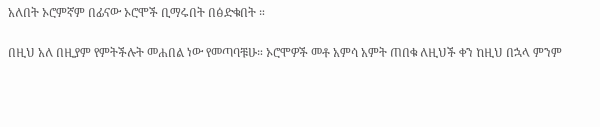አለበት ኦሮምኛም በፊናው ኦሮሞች ቢማሩበት በፅድቁበት ።

በዚህ አለ በዚያም የምትችሉት መሐበል ነው የመጣባቹሁ። ኦሮሞዎች መቶ አምሳ አምት ጠበቁ ለዚህች ቀን ከዚህ በኋላ ምንም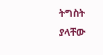ትግስት ያላቸው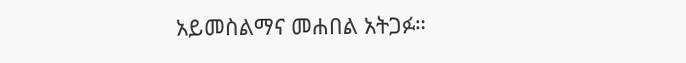አይመስልማና መሐበል አትጋፉ።